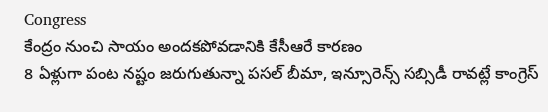Congress
కేంద్రం నుంచి సాయం అందకపోవడానికి కేసీఆరే కారణం
8 ఏళ్లుగా పంట నష్టం జరుగుతున్నా పసల్ బీమా, ఇన్సూరెన్స్ సబ్సిడీ రావట్లే కాంగ్రెస్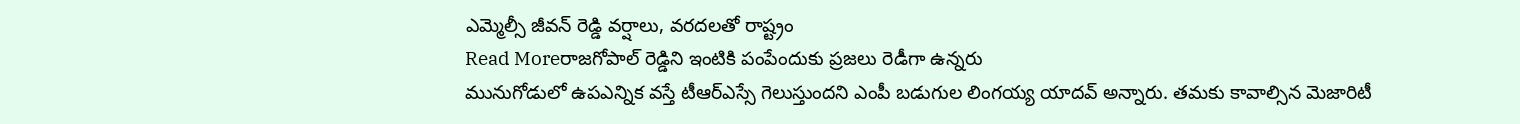ఎమ్మెల్సీ జీవన్ రెడ్డి వర్షాలు, వరదలతో రాష్ట్రం
Read Moreరాజగోపాల్ రెడ్డిని ఇంటికి పంపేందుకు ప్రజలు రెడీగా ఉన్నరు
మునుగోడులో ఉపఎన్నిక వస్తే టీఆర్ఎస్సే గెలుస్తుందని ఎంపీ బడుగుల లింగయ్య యాదవ్ అన్నారు. తమకు కావాల్సిన మెజారిటీ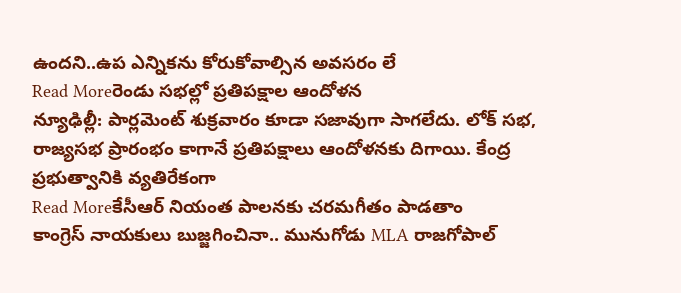ఉందని..ఉప ఎన్నికను కోరుకోవాల్సిన అవసరం లే
Read Moreరెండు సభల్లో ప్రతిపక్షాల ఆందోళన
న్యూఢిల్లీ: పార్లమెంట్ శుక్రవారం కూడా సజావుగా సాగలేదు. లోక్ సభ, రాజ్యసభ ప్రారంభం కాగానే ప్రతిపక్షాలు ఆందోళనకు దిగాయి. కేంద్ర ప్రభుత్వానికి వ్యతిరేకంగా
Read Moreకేసీఆర్ నియంత పాలనకు చరమగీతం పాడతాం
కాంగ్రెస్ నాయకులు బుజ్జగించినా.. మునుగోడు MLA రాజగోపాల్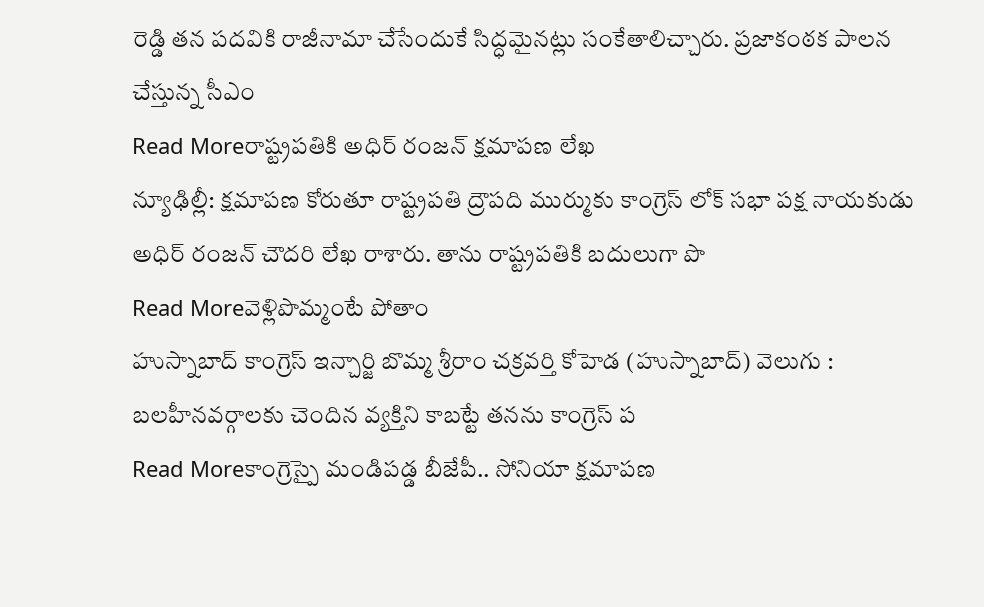రెడ్డి తన పదవికి రాజీనామా చేసేందుకే సిద్ధమైనట్లు సంకేతాలిచ్చారు. ప్రజాకంఠక పాలన చేస్తున్న సీఎం
Read Moreరాష్ట్రపతికి అధిర్ రంజన్ క్షమాపణ లేఖ
న్యూఢిల్లీ: క్షమాపణ కోరుతూ రాష్ట్రపతి ద్రౌపది ముర్ముకు కాంగ్రెస్ లోక్ సభా పక్ష నాయకుడు అధిర్ రంజన్ చౌదరి లేఖ రాశారు. తాను రాష్ట్రపతికి బదులుగా పొ
Read Moreవెళ్లిపొమ్మంటే పోతాం
హుస్నాబాద్ కాంగ్రెస్ ఇన్చార్జి బొమ్మ శ్రీరాం చక్రవర్తి కోహెడ (హుస్నాబాద్) వెలుగు : బలహీనవర్గాలకు చెందిన వ్యక్తిని కాబట్టే తనను కాంగ్రెస్ ప
Read Moreకాంగ్రెస్పై మండిపడ్డ బీజేపీ.. సోనియా క్షమాపణ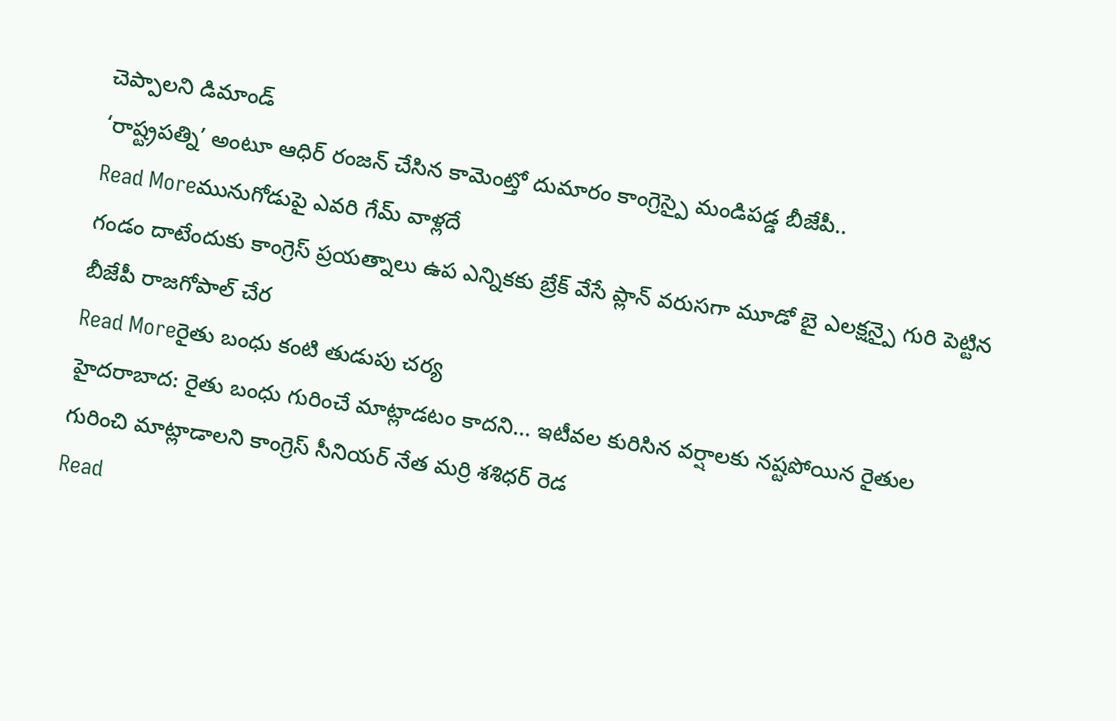చెప్పాలని డిమాండ్
‘రాష్ట్రపత్ని’ అంటూ ఆధిర్ రంజన్ చేసిన కామెంట్తో దుమారం కాంగ్రెస్పై మండిపడ్డ బీజేపీ..
Read Moreమునుగోడుపై ఎవరి గేమ్ వాళ్లదే
గండం దాటేందుకు కాంగ్రెస్ ప్రయత్నాలు ఉప ఎన్నికకు బ్రేక్ వేసే ప్లాన్ వరుసగా మూడో బై ఎలక్షన్పై గురి పెట్టిన బీజేపీ రాజగోపాల్ చేర
Read Moreరైతు బంధు కంటి తుడుపు చర్య
హైదరాబాద: రైతు బంధు గురించే మాట్లాడటం కాదని... ఇటీవల కురిసిన వర్షాలకు నష్టపోయిన రైతుల గురించి మాట్లాడాలని కాంగ్రెస్ సీనియర్ నేత మర్రి శశిధర్ రెడ
Read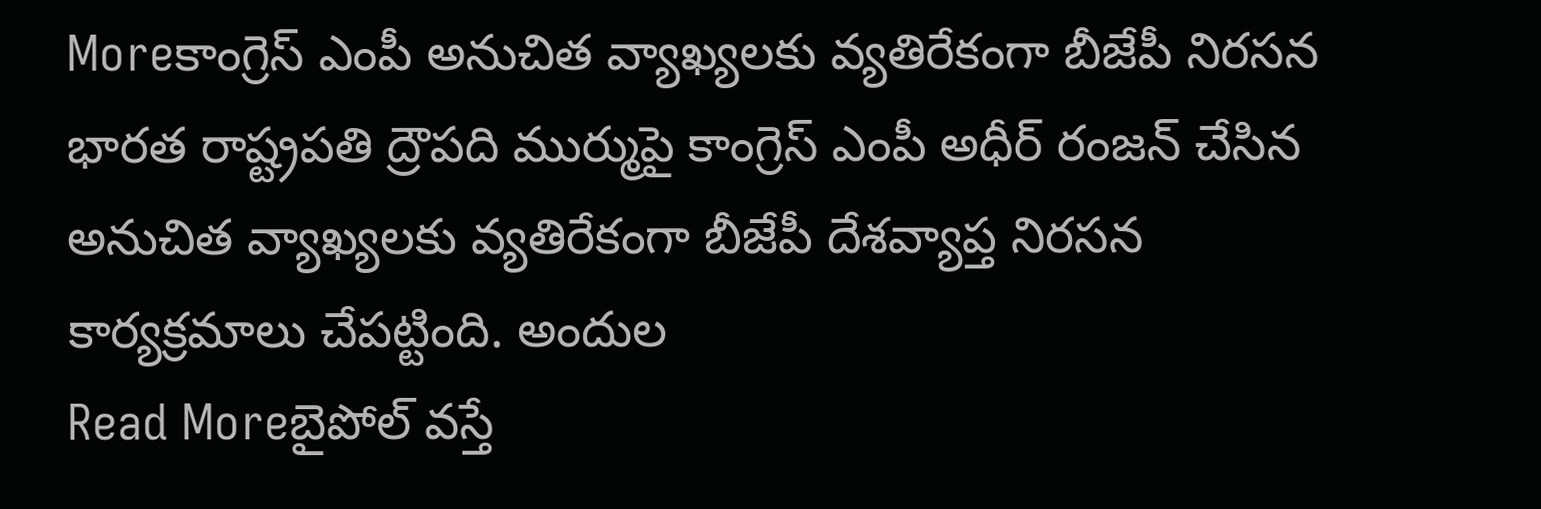Moreకాంగ్రెస్ ఎంపీ అనుచిత వ్యాఖ్యలకు వ్యతిరేకంగా బీజేపీ నిరసన
భారత రాష్ట్రపతి ద్రౌపది ముర్ముపై కాంగ్రెస్ ఎంపీ అధీర్ రంజన్ చేసిన అనుచిత వ్యాఖ్యలకు వ్యతిరేకంగా బీజేపీ దేశవ్యాప్త నిరసన కార్యక్రమాలు చేపట్టింది. అందుల
Read Moreబైపోల్ వస్తే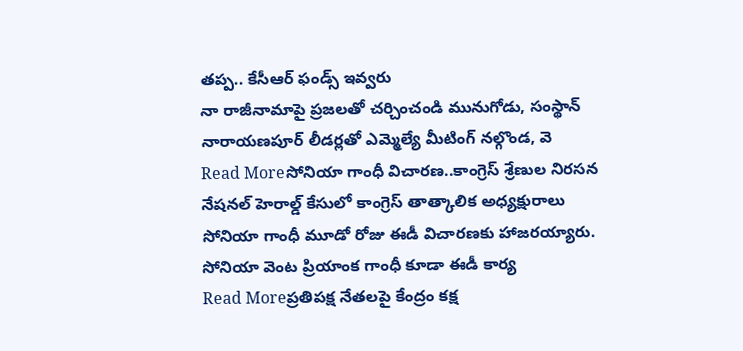తప్ప.. కేసీఆర్ ఫండ్స్ ఇవ్వరు
నా రాజీనామాపై ప్రజలతో చర్చించండి మునుగోడు, సంస్థాన్ నారాయణపూర్ లీడర్లతో ఎమ్మెల్యే మీటింగ్ నల్గొండ, వె
Read Moreసోనియా గాంధీ విచారణ..కాంగ్రెస్ శ్రేణుల నిరసన
నేషనల్ హెరాల్డ్ కేసులో కాంగ్రెస్ తాత్కాలిక అధ్యక్షురాలు సోనియా గాంధీ మూడో రోజు ఈడీ విచారణకు హాజరయ్యారు. సోనియా వెంట ప్రియాంక గాంధీ కూడా ఈడీ కార్య
Read Moreప్రతిపక్ష నేతలపై కేంద్రం కక్ష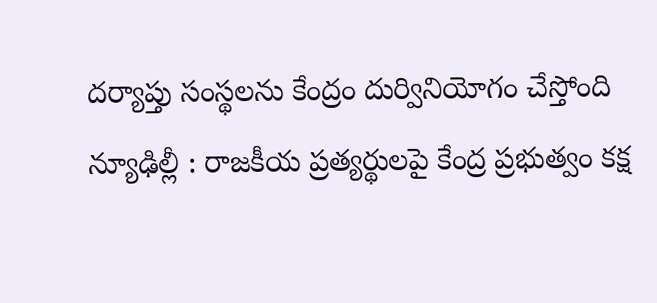దర్యాప్తు సంస్థలను కేంద్రం దుర్వినియోగం చేస్తోంది న్యూఢిల్లీ : రాజకీయ ప్రత్యర్థులపై కేంద్ర ప్రభుత్వం కక్ష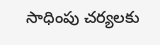సాధింపు చర్యలకు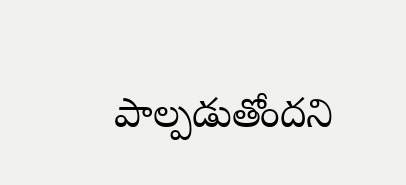పాల్పడుతోందని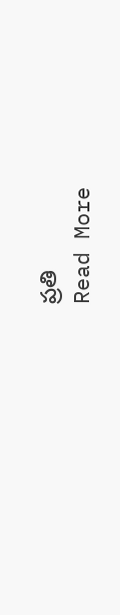ప్రతి
Read More